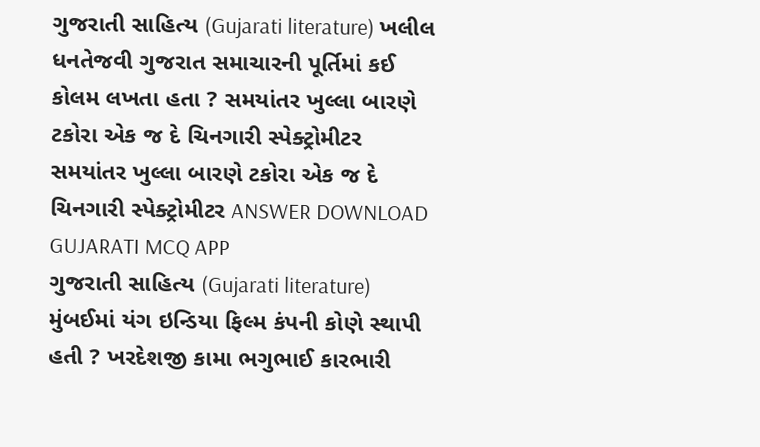ગુજરાતી સાહિત્ય (Gujarati literature) ખલીલ ધનતેજવી ગુજરાત સમાચારની પૂર્તિમાં કઈ કોલમ લખતા હતા ? સમયાંતર ખુલ્લા બારણે ટકોરા એક જ દે ચિનગારી સ્પેક્ટ્રોમીટર સમયાંતર ખુલ્લા બારણે ટકોરા એક જ દે ચિનગારી સ્પેક્ટ્રોમીટર ANSWER DOWNLOAD GUJARATI MCQ APP
ગુજરાતી સાહિત્ય (Gujarati literature) મુંબઈમાં યંગ ઇન્ડિયા ફિલ્મ કંપની કોણે સ્થાપી હતી ? ખરદેશજી કામા ભગુભાઈ કારભારી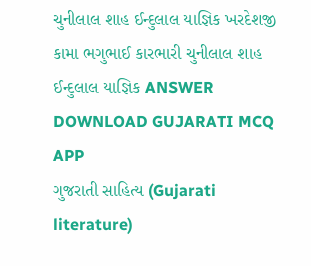ચુનીલાલ શાહ ઈન્દુલાલ યાજ્ઞિક ખરદેશજી કામા ભગુભાઈ કારભારી ચુનીલાલ શાહ ઈન્દુલાલ યાજ્ઞિક ANSWER DOWNLOAD GUJARATI MCQ APP
ગુજરાતી સાહિત્ય (Gujarati literature)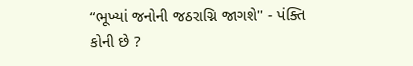“ભૂખ્યાં જનોની જઠરાગ્નિ જાગશે'' - પંક્તિ કોની છે ?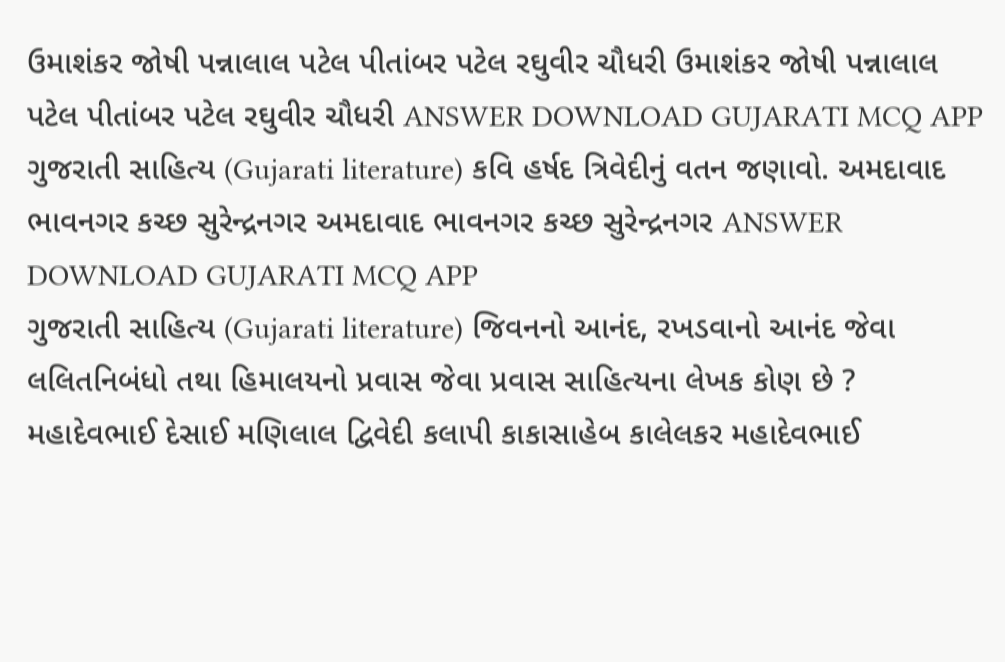ઉમાશંકર જોષી પન્નાલાલ પટેલ પીતાંબર પટેલ રઘુવીર ચૌધરી ઉમાશંકર જોષી પન્નાલાલ પટેલ પીતાંબર પટેલ રઘુવીર ચૌધરી ANSWER DOWNLOAD GUJARATI MCQ APP
ગુજરાતી સાહિત્ય (Gujarati literature) કવિ હર્ષદ ત્રિવેદીનું વતન જણાવો. અમદાવાદ ભાવનગર કચ્છ સુરેન્દ્રનગર અમદાવાદ ભાવનગર કચ્છ સુરેન્દ્રનગર ANSWER DOWNLOAD GUJARATI MCQ APP
ગુજરાતી સાહિત્ય (Gujarati literature) જિવનનો આનંદ, રખડવાનો આનંદ જેવા લલિતનિબંધો તથા હિમાલયનો પ્રવાસ જેવા પ્રવાસ સાહિત્યના લેખક કોણ છે ? મહાદેવભાઈ દેસાઈ મણિલાલ દ્વિવેદી કલાપી કાકાસાહેબ કાલેલકર મહાદેવભાઈ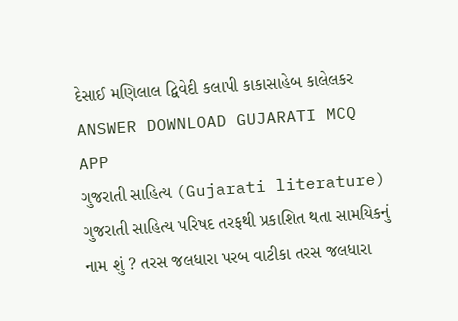દેસાઈ મણિલાલ દ્વિવેદી કલાપી કાકાસાહેબ કાલેલકર ANSWER DOWNLOAD GUJARATI MCQ APP
ગુજરાતી સાહિત્ય (Gujarati literature) ગુજરાતી સાહિત્ય પરિષદ તરફથી પ્રકાશિત થતા સામયિકનું નામ શું ? તરસ જલધારા પરબ વાટીકા તરસ જલધારા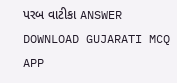પરબ વાટીકા ANSWER DOWNLOAD GUJARATI MCQ APP